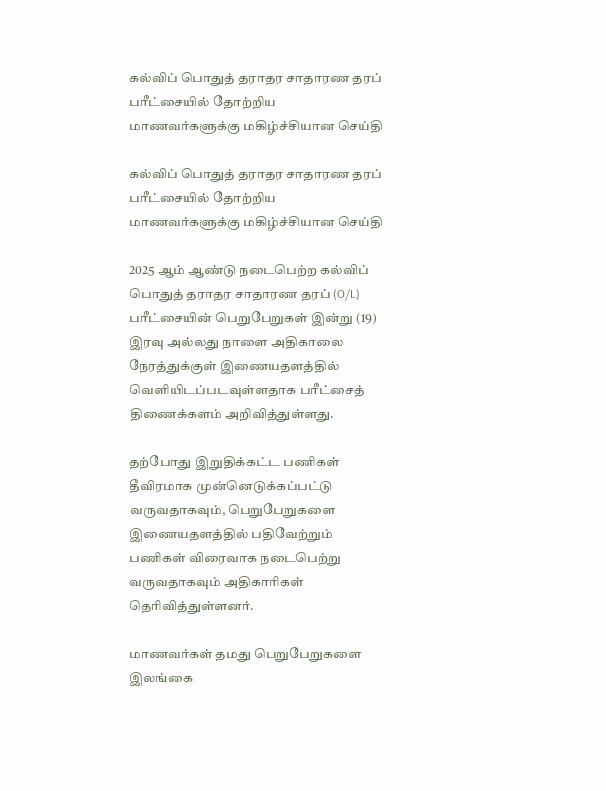கல்விப் பொதுத் தராதர சாதாரண தரப் பரீட்சையில் தோற்றிய மாணவர்களுக்கு மகிழ்ச்சியான செய்தி

கல்விப் பொதுத் தராதர சாதாரண தரப் பரீட்சையில் தோற்றிய மாணவர்களுக்கு மகிழ்ச்சியான செய்தி

2025 ஆம் ஆண்டு நடைபெற்ற கல்விப் பொதுத் தராதர சாதாரண தரப் (O/L) பரீட்சையின் பெறுபேறுகள் இன்று (19) இரவு அல்லது நாளை அதிகாலை நேரத்துக்குள் இணையதளத்தில் வெளியிடப்படவுள்ளதாக பரீட்சைத் திணைக்களம் அறிவித்துள்ளது.

தற்போது இறுதிக்கட்ட பணிகள் தீவிரமாக முன்னெடுக்கப்பட்டு வருவதாகவும், பெறுபேறுகளை இணையதளத்தில் பதிவேற்றும் பணிகள் விரைவாக நடைபெற்று வருவதாகவும் அதிகாரிகள் தெரிவித்துள்ளனர்.

மாணவர்கள் தமது பெறுபேறுகளை இலங்கை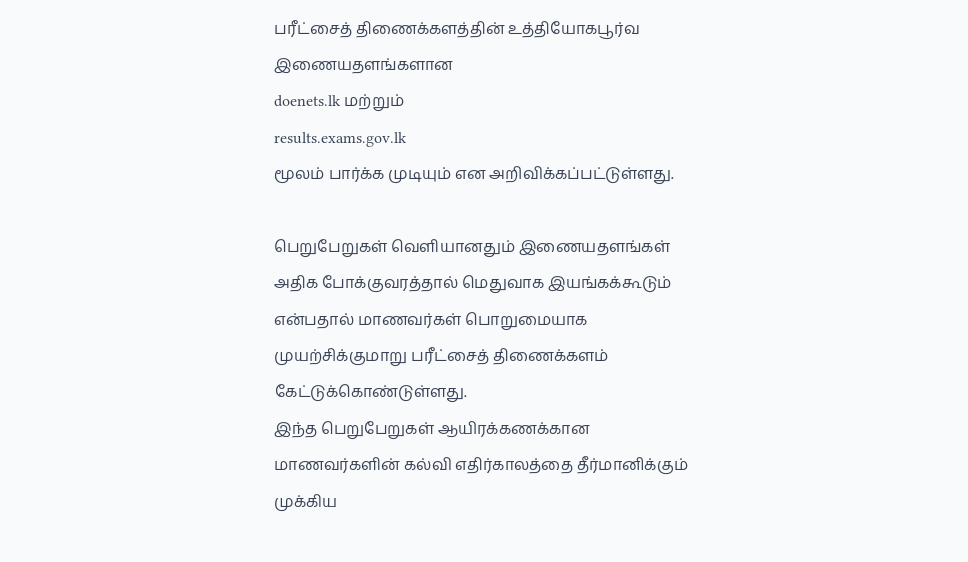பரீட்சைத் திணைக்களத்தின் உத்தியோகபூர்வ இணையதளங்களான
doenets.lk மற்றும்
results.exams.gov.lk
மூலம் பார்க்க முடியும் என அறிவிக்கப்பட்டுள்ளது.

பெறுபேறுகள் வெளியானதும் இணையதளங்கள் அதிக போக்குவரத்தால் மெதுவாக இயங்கக்கூடும் என்பதால் மாணவர்கள் பொறுமையாக முயற்சிக்குமாறு பரீட்சைத் திணைக்களம் கேட்டுக்கொண்டுள்ளது.
இந்த பெறுபேறுகள் ஆயிரக்கணக்கான மாணவர்களின் கல்வி எதிர்காலத்தை தீர்மானிக்கும் முக்கிய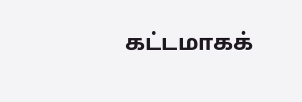கட்டமாகக்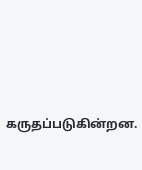கருதப்படுகின்றன.